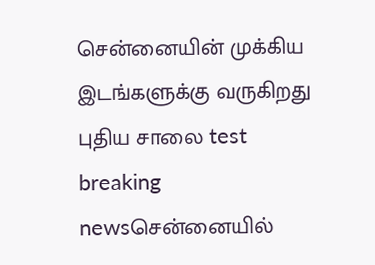சென்னையின் முக்கிய இடங்களுக்கு வருகிறது புதிய சாலை test breaking newsசென்னையில்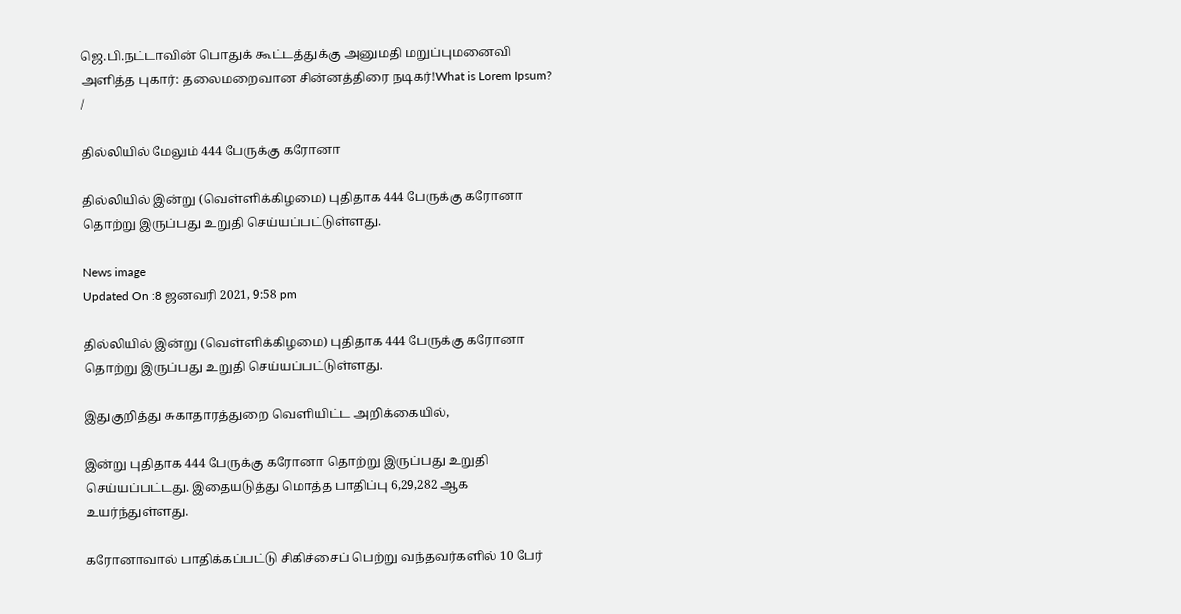ஜெ.பி.நட்டாவின் பொதுக் கூட்டத்துக்கு அனுமதி மறுப்புமனைவி அளித்த புகார்: தலைமறைவான சின்னத்திரை நடிகர்!What is Lorem Ipsum?
/

தில்லியில் மேலும் 444 பேருக்கு கரோனா

தில்லியில் இன்று (வெள்ளிக்கிழமை) புதிதாக 444 பேருக்கு கரோனா தொற்று இருப்பது உறுதி செய்யப்பட்டுள்ளது.

News image
Updated On :8 ஜனவரி 2021, 9:58 pm

தில்லியில் இன்று (வெள்ளிக்கிழமை) புதிதாக 444 பேருக்கு கரோனா தொற்று இருப்பது உறுதி செய்யப்பட்டுள்ளது.

இதுகுறித்து சுகாதாரத்துறை வெளியிட்ட அறிக்கையில்,

இன்று புதிதாக 444 பேருக்கு கரோனா தொற்று இருப்பது உறுதி செய்யப்பட்டது. இதையடுத்து மொத்த பாதிப்பு 6,29,282 ஆக உயர்ந்துள்ளது.

கரோனாவால் பாதிக்கப்பட்டு சிகிச்சைப் பெற்று வந்தவர்களில் 10 பேர்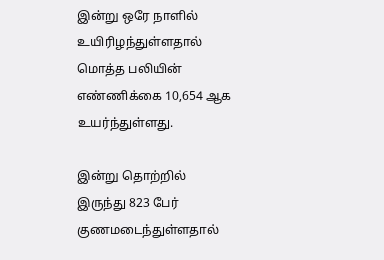இன்று ஒரே நாளில் உயிரிழந்துள்ளதால் மொத்த பலியின் எண்ணிக்கை 10,654 ஆக உயர்ந்துள்ளது.

இன்று தொற்றில் இருந்து 823 பேர் குணமடைந்துள்ளதால்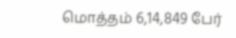மொத்தம் 6,14,849 பேர்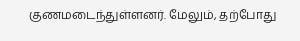குணமடைந்துள்ளனர். மேலும், தற்போது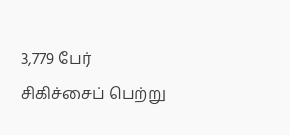3,779 பேர் சிகிச்சைப் பெற்று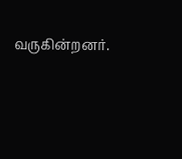வருகின்றனர்.